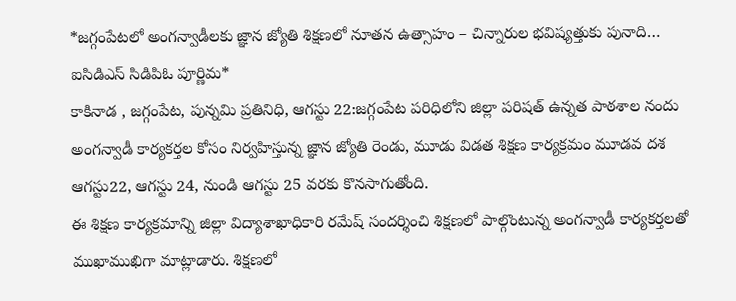*జగ్గంపేటలో అంగన్వాడీలకు జ్ఞాన జ్యోతి శిక్షణలో నూతన ఉత్సాహం – చిన్నారుల భవిష్యత్తుకు పునాది… ఐసిడిఎస్ సిడిపిఓ పూర్ణిమ*
కాకినాడ , జగ్గంపేట, పున్నమి ప్రతినిధి, ఆగస్టు 22:జగ్గంపేట పరిధిలోని జిల్లా పరిషత్ ఉన్నత పాఠశాల నందు అంగన్వాడీ కార్యకర్తల కోసం నిర్వహిస్తున్న జ్ఞాన జ్యోతి రెండు, మూడు విడత శిక్షణ కార్యక్రమం మూడవ దశ ఆగస్టు22, ఆగస్టు 24, నుండి ఆగస్టు 25 వరకు కొనసాగుతోంది.
ఈ శిక్షణ కార్యక్రమాన్ని జిల్లా విద్యాశాఖాధికారి రమేష్ సందర్శించి శిక్షణలో పాల్గొంటున్న అంగన్వాడీ కార్యకర్తలతో ముఖాముఖిగా మాట్లాడారు. శిక్షణలో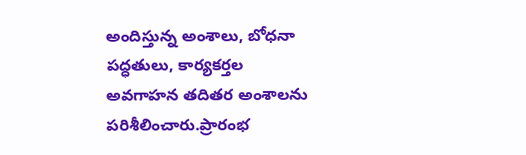అందిస్తున్న అంశాలు, బోధనా పద్ధతులు, కార్యకర్తల అవగాహన తదితర అంశాలను పరిశీలించారు.ప్రారంభ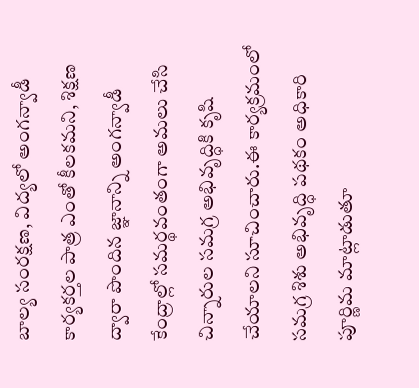బాల్య సంరక్షణ, విద్యలో అంగన్వాడీ కార్యకర్తల పాత్ర ఎంతో కీలకమని, శిక్షణ ద్వారా పొందిన జ్ఞానాన్ని అంగన్వాడీ కేంద్రాల్లో సమర్థవంతంగా అమలు చేసి చిన్నారుల సమగ్ర అభివృద్ధికి కృషి చేయాలని సూచించారు.ఈ కార్యక్రమంలో సమగ్ర శిశు అభివృద్ధి పథకం అధికారి పూర్ణిమ మాట్లాడుతూ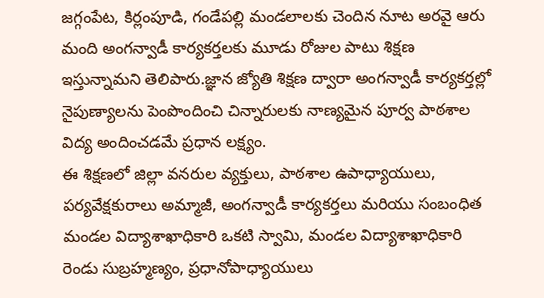జగ్గంపేట, కిర్లంపూడి, గండేపల్లి మండలాలకు చెందిన నూట అరవై ఆరు మంది అంగన్వాడీ కార్యకర్తలకు మూడు రోజుల పాటు శిక్షణ ఇస్తున్నామని తెలిపారు.జ్ఞాన జ్యోతి శిక్షణ ద్వారా అంగన్వాడీ కార్యకర్తల్లో నైపుణ్యాలను పెంపొందించి చిన్నారులకు నాణ్యమైన పూర్వ పాఠశాల విద్య అందించడమే ప్రధాన లక్ష్యం.
ఈ శిక్షణలో జిల్లా వనరుల వ్యక్తులు, పాఠశాల ఉపాధ్యాయులు, పర్యవేక్షకురాలు అమ్మాజీ, అంగన్వాడీ కార్యకర్తలు మరియు సంబంధిత మండల విద్యాశాఖాధికారి ఒకటి స్వామి, మండల విద్యాశాఖాధికారి రెండు సుబ్రహ్మణ్యం, ప్రధానోపాధ్యాయులు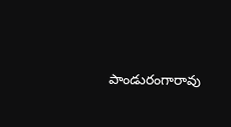పాండురంగారావు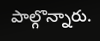పాల్గొన్నారు.